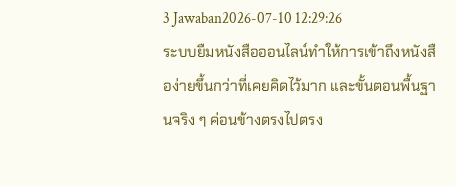3 Jawaban2026-07-10 12:29:26
ระบบยืมหนังสือออนไลน์ทำให้การเข้าถึงหนังสือง่ายขึ้นกว่าที่เคยคิดไว้มาก และขั้นตอนพื้นฐานจริง ๆ ค่อนข้างตรงไปตรง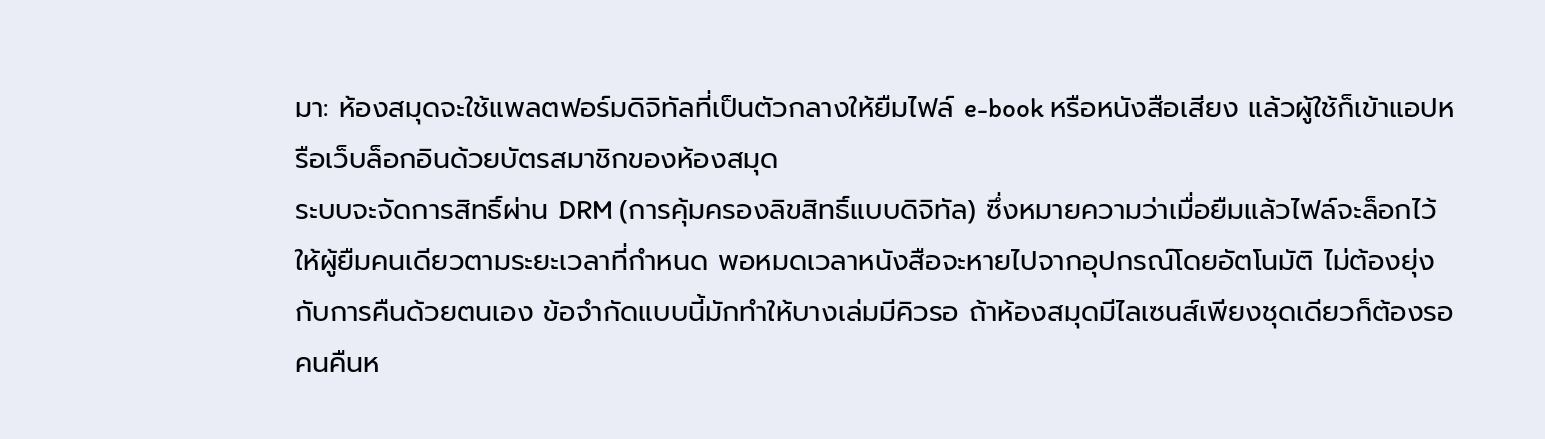มา: ห้องสมุดจะใช้แพลตฟอร์มดิจิทัลที่เป็นตัวกลางให้ยืมไฟล์ e-book หรือหนังสือเสียง แล้วผู้ใช้ก็เข้าแอปหรือเว็บล็อกอินด้วยบัตรสมาชิกของห้องสมุด
ระบบจะจัดการสิทธิ์ผ่าน DRM (การคุ้มครองลิขสิทธิ์แบบดิจิทัล) ซึ่งหมายความว่าเมื่อยืมแล้วไฟล์จะล็อกไว้ให้ผู้ยืมคนเดียวตามระยะเวลาที่กำหนด พอหมดเวลาหนังสือจะหายไปจากอุปกรณ์โดยอัตโนมัติ ไม่ต้องยุ่งกับการคืนด้วยตนเอง ข้อจำกัดแบบนี้มักทำให้บางเล่มมีคิวรอ ถ้าห้องสมุดมีไลเซนส์เพียงชุดเดียวก็ต้องรอคนคืนห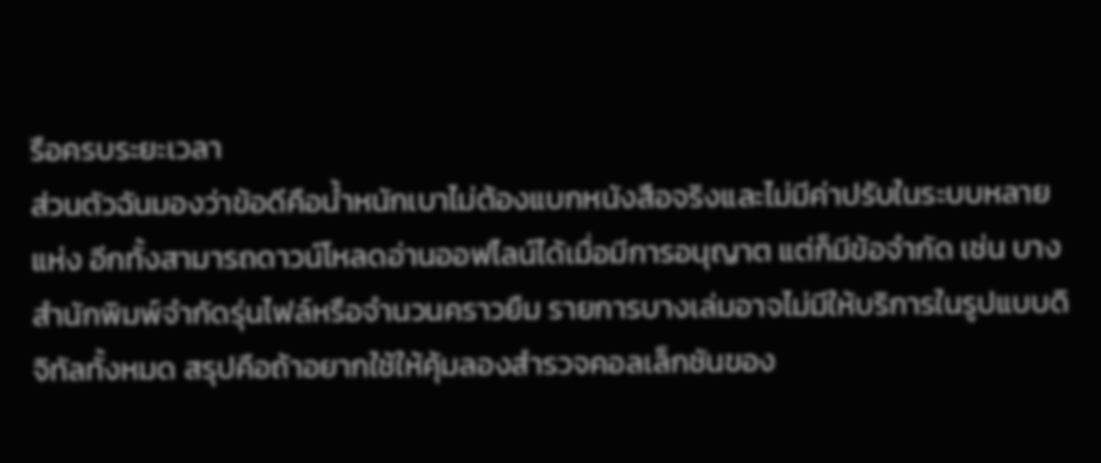รือครบระยะเวลา
ส่วนตัวฉันมองว่าข้อดีคือน้ำหนักเบาไม่ต้องแบกหนังสือจริงและไม่มีค่าปรับในระบบหลายแห่ง อีกทั้งสามารถดาวน์โหลดอ่านออฟไลน์ได้เมื่อมีการอนุญาต แต่ก็มีข้อจำกัด เช่น บางสำนักพิมพ์จำกัดรุ่นไฟล์หรือจำนวนคราวยืม รายการบางเล่มอาจไม่มีให้บริการในรูปแบบดิจิทัลทั้งหมด สรุปคือถ้าอยากใช้ให้คุ้มลองสำรวจคอลเล็กชันของ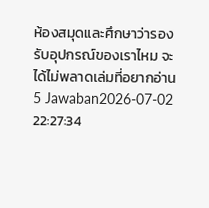ห้องสมุดและศึกษาว่ารองรับอุปกรณ์ของเราไหม จะได้ไม่พลาดเล่มที่อยากอ่าน
5 Jawaban2026-07-02 22:27:34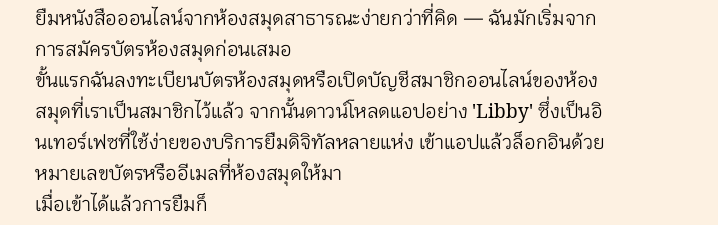ยืมหนังสือออนไลน์จากห้องสมุดสาธารณะง่ายกว่าที่คิด — ฉันมักเริ่มจากการสมัครบัตรห้องสมุดก่อนเสมอ
ขั้นแรกฉันลงทะเบียนบัตรห้องสมุดหรือเปิดบัญชีสมาชิกออนไลน์ของห้องสมุดที่เราเป็นสมาชิกไว้แล้ว จากนั้นดาวน์โหลดแอปอย่าง 'Libby' ซึ่งเป็นอินเทอร์เฟซที่ใช้ง่ายของบริการยืมดิจิทัลหลายแห่ง เข้าแอปแล้วล็อกอินด้วยหมายเลขบัตรหรืออีเมลที่ห้องสมุดให้มา
เมื่อเข้าได้แล้วการยืมก็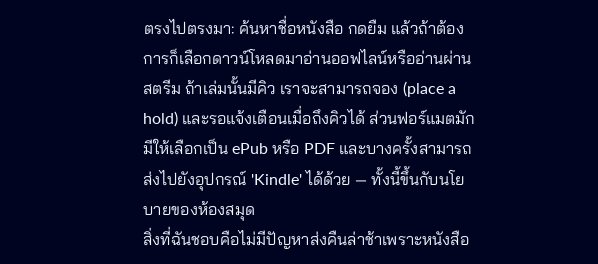ตรงไปตรงมา: ค้นหาชื่อหนังสือ กดยืม แล้วถ้าต้องการก็เลือกดาวน์โหลดมาอ่านออฟไลน์หรืออ่านผ่านสตรีม ถ้าเล่มนั้นมีคิว เราจะสามารถจอง (place a hold) และรอแจ้งเตือนเมื่อถึงคิวได้ ส่วนฟอร์แมตมักมีให้เลือกเป็น ePub หรือ PDF และบางครั้งสามารถส่งไปยังอุปกรณ์ 'Kindle' ได้ด้วย — ทั้งนี้ขึ้นกับนโยบายของห้องสมุด
สิ่งที่ฉันชอบคือไม่มีปัญหาส่งคืนล่าช้าเพราะหนังสือ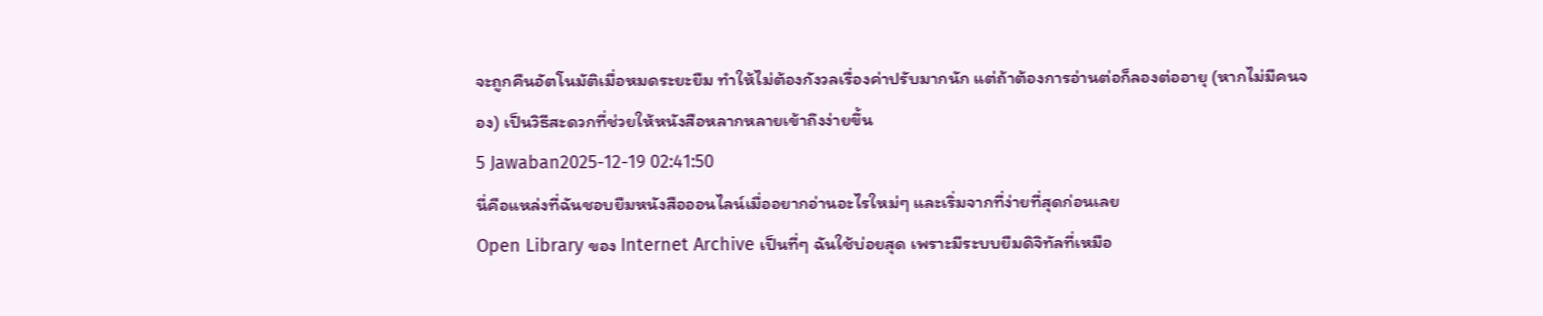จะถูกคืนอัตโนมัติเมื่อหมดระยะยืม ทำให้ไม่ต้องกังวลเรื่องค่าปรับมากนัก แต่ถ้าต้องการอ่านต่อก็ลองต่ออายุ (หากไม่มีคนจอง) เป็นวิธีสะดวกที่ช่วยให้หนังสือหลากหลายเข้าถึงง่ายขึ้น
5 Jawaban2025-12-19 02:41:50
นี่คือแหล่งที่ฉันชอบยืมหนังสือออนไลน์เมื่ออยากอ่านอะไรใหม่ๆ และเริ่มจากที่ง่ายที่สุดก่อนเลย
Open Library ของ Internet Archive เป็นที่ๆ ฉันใช้บ่อยสุด เพราะมีระบบยืมดิจิทัลที่เหมือ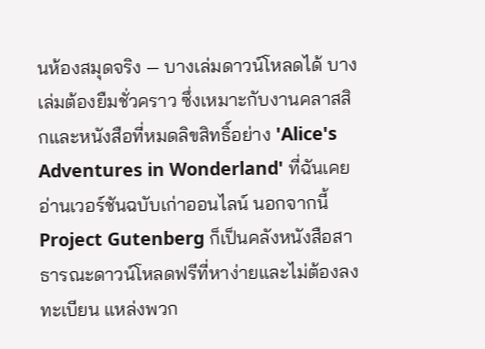นห้องสมุดจริง — บางเล่มดาวน์โหลดได้ บางเล่มต้องยืมชั่วคราว ซึ่งเหมาะกับงานคลาสสิกและหนังสือที่หมดลิขสิทธิ์อย่าง 'Alice's Adventures in Wonderland' ที่ฉันเคยอ่านเวอร์ชันฉบับเก่าออนไลน์ นอกจากนี้ Project Gutenberg ก็เป็นคลังหนังสือสาธารณะดาวน์โหลดฟรีที่หาง่ายและไม่ต้องลงทะเบียน แหล่งพวก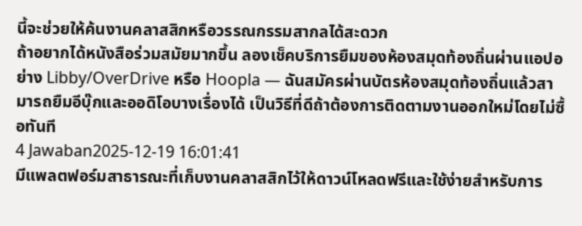นี้จะช่วยให้ค้นงานคลาสสิกหรือวรรณกรรมสากลได้สะดวก
ถ้าอยากได้หนังสือร่วมสมัยมากขึ้น ลองเช็คบริการยืมของห้องสมุดท้องถิ่นผ่านแอปอย่าง Libby/OverDrive หรือ Hoopla — ฉันสมัครผ่านบัตรห้องสมุดท้องถิ่นแล้วสามารถยืมอีบุ๊กและออดิโอบางเรื่องได้ เป็นวิธีที่ดีถ้าต้องการติดตามงานออกใหม่โดยไม่ซื้อทันที
4 Jawaban2025-12-19 16:01:41
มีแพลตฟอร์มสาธารณะที่เก็บงานคลาสสิกไว้ให้ดาวน์โหลดฟรีและใช้ง่ายสำหรับการ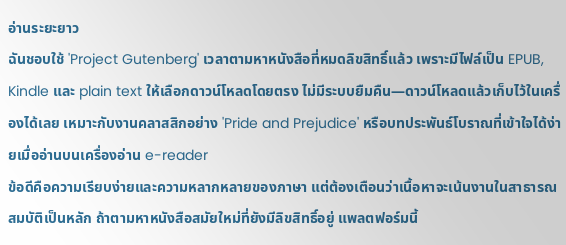อ่านระยะยาว
ฉันชอบใช้ 'Project Gutenberg' เวลาตามหาหนังสือที่หมดลิขสิทธิ์แล้ว เพราะมีไฟล์เป็น EPUB, Kindle และ plain text ให้เลือกดาวน์โหลดโดยตรง ไม่มีระบบยืมคืน—ดาวน์โหลดแล้วเก็บไว้ในเครื่องได้เลย เหมาะกับงานคลาสสิกอย่าง 'Pride and Prejudice' หรือบทประพันธ์โบราณที่เข้าใจได้ง่ายเมื่ออ่านบนเครื่องอ่าน e-reader
ข้อดีคือความเรียบง่ายและความหลากหลายของภาษา แต่ต้องเตือนว่าเนื้อหาจะเน้นงานในสาธารณสมบัติเป็นหลัก ถ้าตามหาหนังสือสมัยใหม่ที่ยังมีลิขสิทธิ์อยู่ แพลตฟอร์มนี้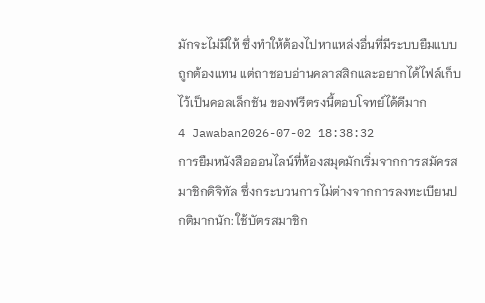มักจะไม่มีให้ ซึ่งทำให้ต้องไปหาแหล่งอื่นที่มีระบบยืมแบบถูกต้องแทน แต่ถาชอบอ่านคลาสสิกและอยากได้ไฟล์เก็บไว้เป็นคอลเล็กชัน ของฟรีตรงนี้ตอบโจทย์ได้ดีมาก
4 Jawaban2026-07-02 18:38:32
การยืมหนังสือออนไลน์ที่ห้องสมุดมักเริ่มจากการสมัครสมาชิกดิจิทัล ซึ่งกระบวนการไม่ต่างจากการลงทะเบียนปกติมากนัก: ใช้บัตรสมาชิก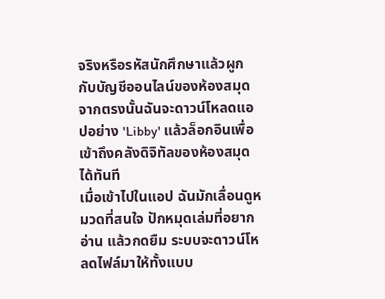จริงหรือรหัสนักศึกษาแล้วผูกกับบัญชีออนไลน์ของห้องสมุด จากตรงนั้นฉันจะดาวน์โหลดแอปอย่าง 'Libby' แล้วล็อกอินเพื่อเข้าถึงคลังดิจิทัลของห้องสมุดได้ทันที
เมื่อเข้าไปในแอป ฉันมักเลื่อนดูหมวดที่สนใจ ปักหมุดเล่มที่อยากอ่าน แล้วกดยืม ระบบจะดาวน์โหลดไฟล์มาให้ทั้งแบบ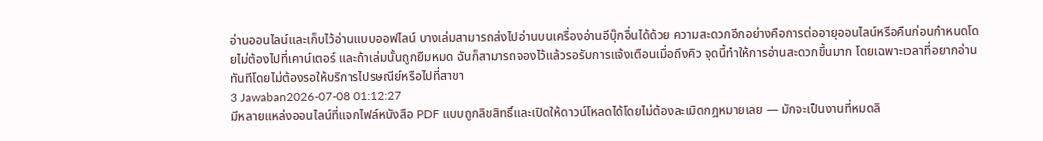อ่านออนไลน์และเก็บไว้อ่านแบบออฟไลน์ บางเล่มสามารถส่งไปอ่านบนเครื่องอ่านอีบุ๊กอื่นได้ด้วย ความสะดวกอีกอย่างคือการต่ออายุออนไลน์หรือคืนก่อนกำหนดโดยไม่ต้องไปที่เคาน์เตอร์ และถ้าเล่มนั้นถูกยืมหมด ฉันก็สามารถจองไว้แล้วรอรับการแจ้งเตือนเมื่อถึงคิว จุดนี้ทำให้การอ่านสะดวกขึ้นมาก โดยเฉพาะเวลาที่อยากอ่านทันทีโดยไม่ต้องรอให้บริการไปรษณีย์หรือไปที่สาขา
3 Jawaban2026-07-08 01:12:27
มีหลายแหล่งออนไลน์ที่แจกไฟล์หนังสือ PDF แบบถูกลิขสิทธิ์และเปิดให้ดาวน์โหลดได้โดยไม่ต้องละเมิดกฎหมายเลย — มักจะเป็นงานที่หมดลิ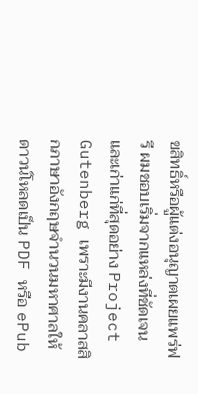ขสิทธิ์หรือผู้แต่งอนุญาตเผยแพร่ฟรี ผมชอบเริ่มจากแหล่งที่ชัดเจนและเก่าแก่ที่สุดอย่าง Project Gutenberg เพราะมีงานคลาสสิกภาษาอังกฤษจำนวนมหาศาลให้ดาวน์โหลดเป็น PDF หรือ ePub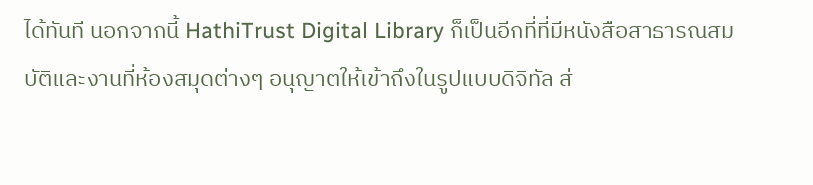ได้ทันที นอกจากนี้ HathiTrust Digital Library ก็เป็นอีกที่ที่มีหนังสือสาธารณสมบัติและงานที่ห้องสมุดต่างๆ อนุญาตให้เข้าถึงในรูปแบบดิจิทัล ส่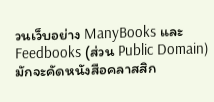วนเว็บอย่าง ManyBooks และ Feedbooks (ส่วน Public Domain) มักจะคัดหนังสือคลาสสิก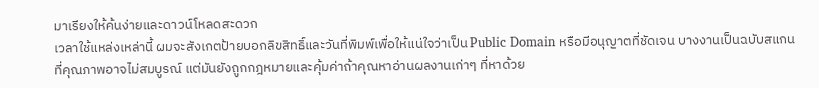มาเรียงให้ค้นง่ายและดาวน์โหลดสะดวก
เวลาใช้แหล่งเหล่านี้ ผมจะสังเกตป้ายบอกลิขสิทธิ์และวันที่พิมพ์เพื่อให้แน่ใจว่าเป็น Public Domain หรือมีอนุญาตที่ชัดเจน บางงานเป็นฉบับสแกนที่คุณภาพอาจไม่สมบูรณ์ แต่มันยังถูกกฎหมายและคุ้มค่าถ้าคุณหาอ่านผลงานเก่าๆ ที่หาด้วย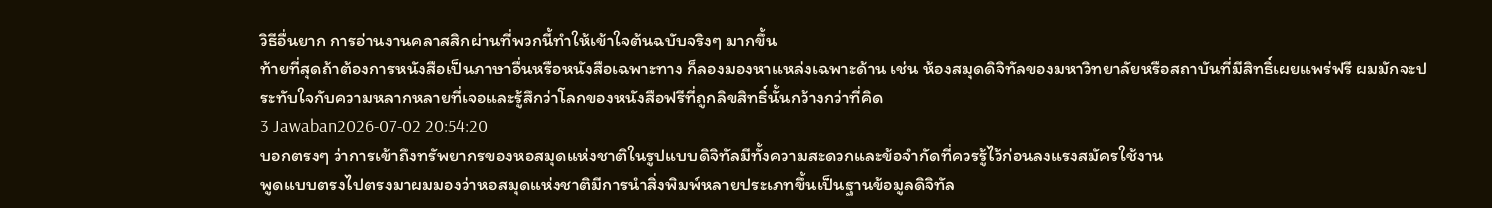วิธีอื่นยาก การอ่านงานคลาสสิกผ่านที่พวกนี้ทำให้เข้าใจต้นฉบับจริงๆ มากขึ้น
ท้ายที่สุดถ้าต้องการหนังสือเป็นภาษาอื่นหรือหนังสือเฉพาะทาง ก็ลองมองหาแหล่งเฉพาะด้าน เช่น ห้องสมุดดิจิทัลของมหาวิทยาลัยหรือสถาบันที่มีสิทธิ์เผยแพร่ฟรี ผมมักจะประทับใจกับความหลากหลายที่เจอและรู้สึกว่าโลกของหนังสือฟรีที่ถูกลิขสิทธิ์นั้นกว้างกว่าที่คิด
3 Jawaban2026-07-02 20:54:20
บอกตรงๆ ว่าการเข้าถึงทรัพยากรของหอสมุดแห่งชาติในรูปแบบดิจิทัลมีทั้งความสะดวกและข้อจำกัดที่ควรรู้ไว้ก่อนลงแรงสมัครใช้งาน
พูดแบบตรงไปตรงมาผมมองว่าหอสมุดแห่งชาติมีการนำสิ่งพิมพ์หลายประเภทขึ้นเป็นฐานข้อมูลดิจิทัล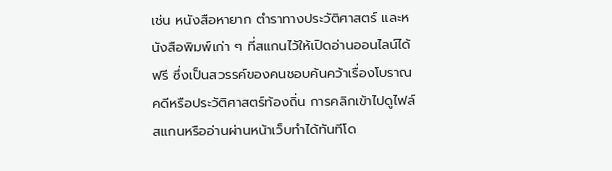เช่น หนังสือหายาก ตำราทางประวัติศาสตร์ และหนังสือพิมพ์เก่า ๆ ที่สแกนไว้ให้เปิดอ่านออนไลน์ได้ฟรี ซึ่งเป็นสวรรค์ของคนชอบค้นคว้าเรื่องโบราณคดีหรือประวัติศาสตร์ท้องถิ่น การคลิกเข้าไปดูไฟล์สแกนหรืออ่านผ่านหน้าเว็บทำได้ทันทีโด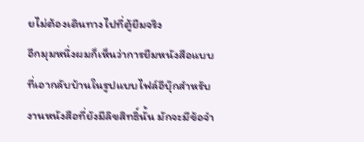ยไม่ต้องเดินทางไปที่ตู้ยืมจริง
อีกมุมหนึ่งผมก็เห็นว่าการยืมหนังสือแบบที่เอากลับบ้านในรูปแบบไฟล์อีบุ๊กสำหรับงานหนังสือที่ยังมีลิขสิทธิ์นั้น มักจะมีข้อจำ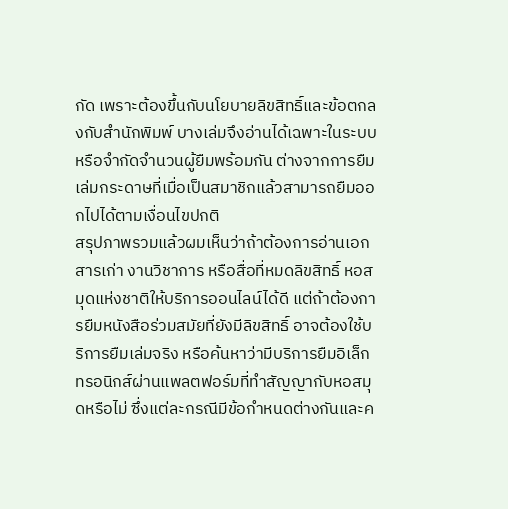กัด เพราะต้องขึ้นกับนโยบายลิขสิทธิ์และข้อตกลงกับสำนักพิมพ์ บางเล่มจึงอ่านได้เฉพาะในระบบหรือจำกัดจำนวนผู้ยืมพร้อมกัน ต่างจากการยืมเล่มกระดาษที่เมื่อเป็นสมาชิกแล้วสามารถยืมออกไปได้ตามเงื่อนไขปกติ
สรุปภาพรวมแล้วผมเห็นว่าถ้าต้องการอ่านเอกสารเก่า งานวิชาการ หรือสื่อที่หมดลิขสิทธิ์ หอสมุดแห่งชาติให้บริการออนไลน์ได้ดี แต่ถ้าต้องการยืมหนังสือร่วมสมัยที่ยังมีลิขสิทธิ์ อาจต้องใช้บริการยืมเล่มจริง หรือค้นหาว่ามีบริการยืมอิเล็กทรอนิกส์ผ่านแพลตฟอร์มที่ทำสัญญากับหอสมุดหรือไม่ ซึ่งแต่ละกรณีมีข้อกำหนดต่างกันและค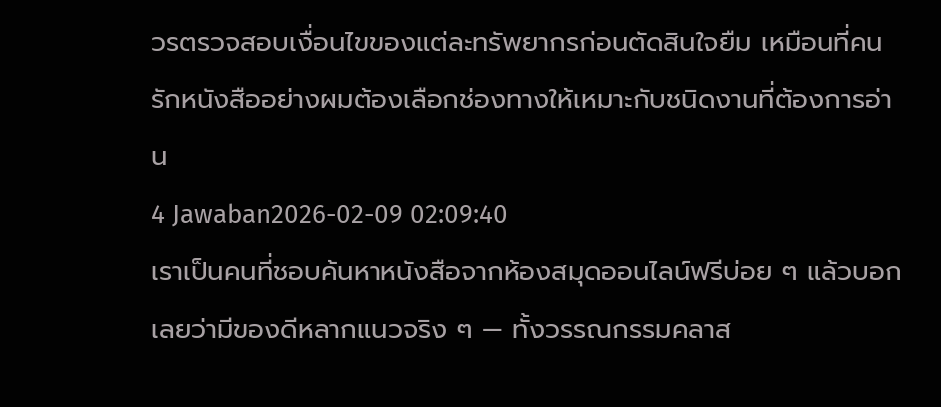วรตรวจสอบเงื่อนไขของแต่ละทรัพยากรก่อนตัดสินใจยืม เหมือนที่คนรักหนังสืออย่างผมต้องเลือกช่องทางให้เหมาะกับชนิดงานที่ต้องการอ่าน
4 Jawaban2026-02-09 02:09:40
เราเป็นคนที่ชอบค้นหาหนังสือจากห้องสมุดออนไลน์ฟรีบ่อย ๆ แล้วบอกเลยว่ามีของดีหลากแนวจริง ๆ — ทั้งวรรณกรรมคลาส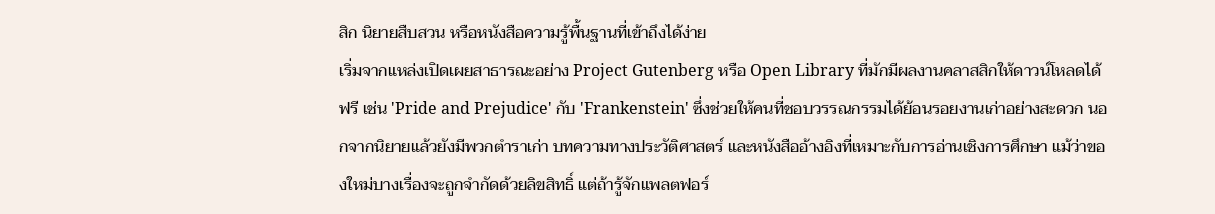สิก นิยายสืบสวน หรือหนังสือความรู้พื้นฐานที่เข้าถึงได้ง่าย
เริ่มจากแหล่งเปิดเผยสาธารณะอย่าง Project Gutenberg หรือ Open Library ที่มักมีผลงานคลาสสิกให้ดาวน์โหลดได้ฟรี เช่น 'Pride and Prejudice' กับ 'Frankenstein' ซึ่งช่วยให้คนที่ชอบวรรณกรรมได้ย้อนรอยงานเก่าอย่างสะดวก นอกจากนิยายแล้วยังมีพวกตำราเก่า บทความทางประวัติศาสตร์ และหนังสืออ้างอิงที่เหมาะกับการอ่านเชิงการศึกษา แม้ว่าของใหม่บางเรื่องจะถูกจำกัดด้วยลิขสิทธิ์ แต่ถ้ารู้จักแพลตฟอร์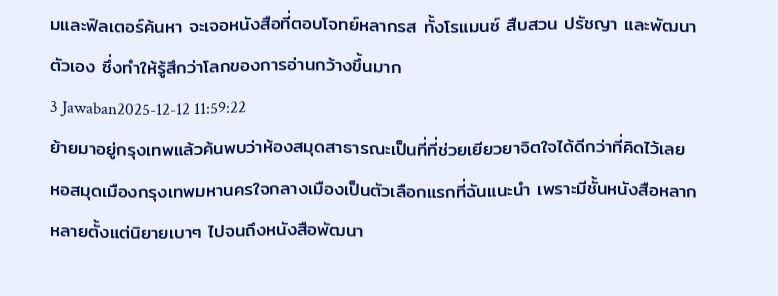มและฟิลเตอร์ค้นหา จะเจอหนังสือที่ตอบโจทย์หลากรส ทั้งโรแมนซ์ สืบสวน ปรัชญา และพัฒนาตัวเอง ซึ่งทำให้รู้สึกว่าโลกของการอ่านกว้างขึ้นมาก
3 Jawaban2025-12-12 11:59:22
ย้ายมาอยู่กรุงเทพแล้วค้นพบว่าห้องสมุดสาธารณะเป็นที่ที่ช่วยเยียวยาจิตใจได้ดีกว่าที่คิดไว้เลย
หอสมุดเมืองกรุงเทพมหานครใจกลางเมืองเป็นตัวเลือกแรกที่ฉันแนะนำ เพราะมีชั้นหนังสือหลากหลายตั้งแต่นิยายเบาๆ ไปจนถึงหนังสือพัฒนา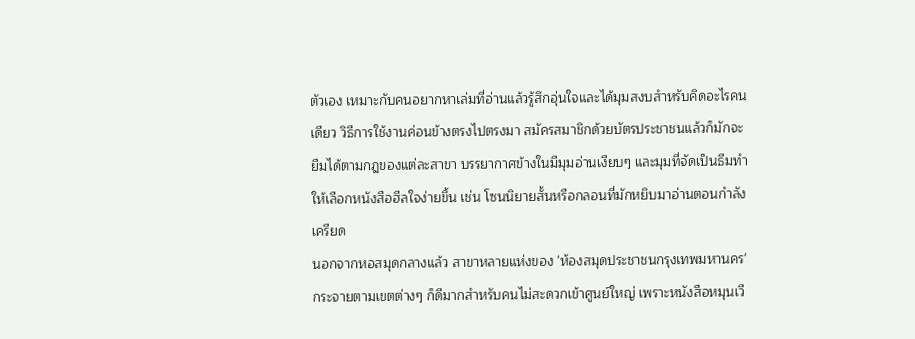ตัวเอง เหมาะกับคนอยากหาเล่มที่อ่านแล้วรู้สึกอุ่นใจและได้มุมสงบสำหรับคิดอะไรคนเดียว วิธีการใช้งานค่อนข้างตรงไปตรงมา สมัครสมาชิกด้วยบัตรประชาชนแล้วก็มักจะยืมได้ตามกฎของแต่ละสาขา บรรยากาศข้างในมีมุมอ่านเงียบๆ และมุมที่จัดเป็นธีมทำให้เลือกหนังสือฮีลใจง่ายขึ้น เช่น โซนนิยายสั้นหรือกลอนที่มักหยิบมาอ่านตอนกำลังเครียด
นอกจากหอสมุดกลางแล้ว สาขาหลายแห่งของ 'ห้องสมุดประชาชนกรุงเทพมหานคร' กระจายตามเขตต่างๆ ก็ดีมากสำหรับคนไม่สะดวกเข้าศูนย์ใหญ่ เพราะหนังสือหมุนเวี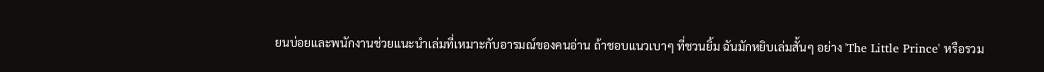ยนบ่อยและพนักงานช่วยแนะนำเล่มที่เหมาะกับอารมณ์ของคนอ่าน ถ้าชอบแนวเบาๆ ที่ชวนยิ้ม ฉันมักหยิบเล่มสั้นๆ อย่าง 'The Little Prince' หรือรวม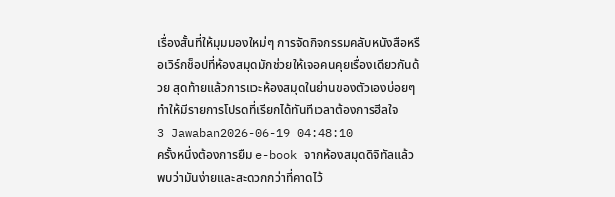เรื่องสั้นที่ให้มุมมองใหม่ๆ การจัดกิจกรรมคลับหนังสือหรือเวิร์กช็อปที่ห้องสมุดมักช่วยให้เจอคนคุยเรื่องเดียวกันด้วย สุดท้ายแล้วการแวะห้องสมุดในย่านของตัวเองบ่อยๆ ทำให้มีรายการโปรดที่เรียกได้ทันทีเวลาต้องการฮีลใจ
3 Jawaban2026-06-19 04:48:10
ครั้งหนึ่งต้องการยืม e-book จากห้องสมุดดิจิทัลแล้วพบว่ามันง่ายและสะดวกกว่าที่คาดไว้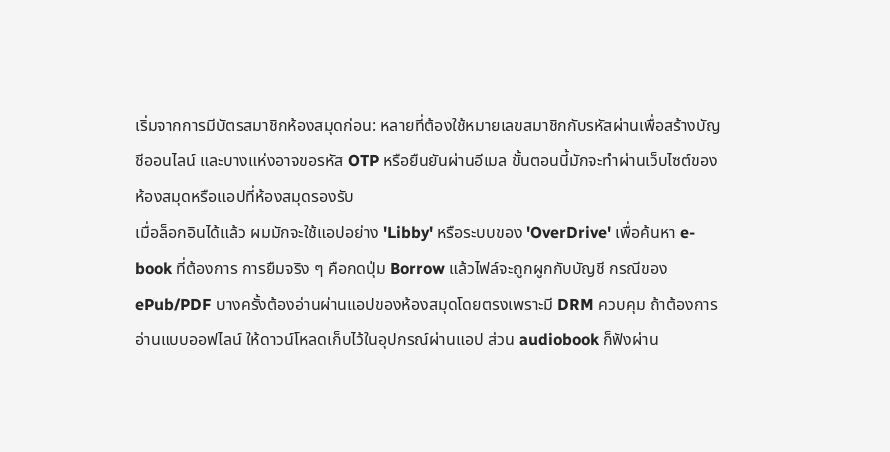เริ่มจากการมีบัตรสมาชิกห้องสมุดก่อน: หลายที่ต้องใช้หมายเลขสมาชิกกับรหัสผ่านเพื่อสร้างบัญชีออนไลน์ และบางแห่งอาจขอรหัส OTP หรือยืนยันผ่านอีเมล ขั้นตอนนี้มักจะทำผ่านเว็บไซต์ของห้องสมุดหรือแอปที่ห้องสมุดรองรับ
เมื่อล็อกอินได้แล้ว ผมมักจะใช้แอปอย่าง 'Libby' หรือระบบของ 'OverDrive' เพื่อค้นหา e-book ที่ต้องการ การยืมจริง ๆ คือกดปุ่ม Borrow แล้วไฟล์จะถูกผูกกับบัญชี กรณีของ ePub/PDF บางครั้งต้องอ่านผ่านแอปของห้องสมุดโดยตรงเพราะมี DRM ควบคุม ถ้าต้องการอ่านแบบออฟไลน์ ให้ดาวน์โหลดเก็บไว้ในอุปกรณ์ผ่านแอป ส่วน audiobook ก็ฟังผ่าน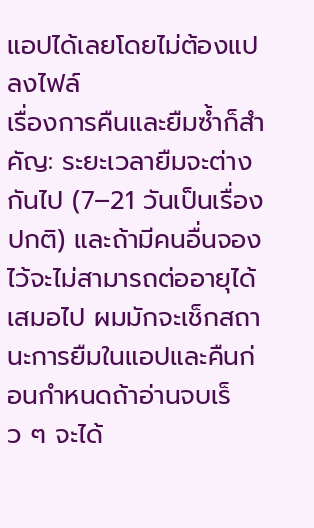แอปได้เลยโดยไม่ต้องแปลงไฟล์
เรื่องการคืนและยืมซ้ำก็สำคัญ: ระยะเวลายืมจะต่างกันไป (7–21 วันเป็นเรื่องปกติ) และถ้ามีคนอื่นจองไว้จะไม่สามารถต่ออายุได้เสมอไป ผมมักจะเช็กสถานะการยืมในแอปและคืนก่อนกำหนดถ้าอ่านจบเร็ว ๆ จะได้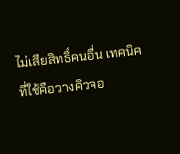ไม่เสียสิทธิ์คนอื่น เทคนิคที่ใช้คือวางคิวจอ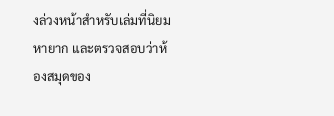งล่วงหน้าสำหรับเล่มที่นิยมหายาก และตรวจสอบว่าห้องสมุดของ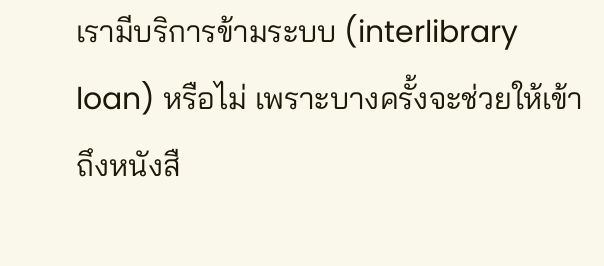เรามีบริการข้ามระบบ (interlibrary loan) หรือไม่ เพราะบางครั้งจะช่วยให้เข้าถึงหนังสื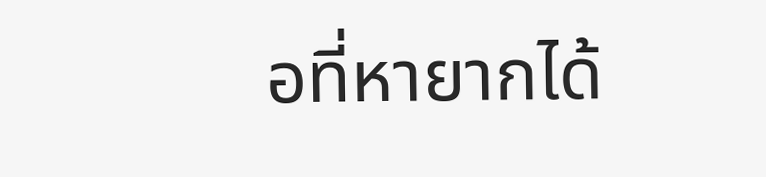อที่หายากได้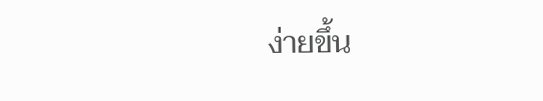ง่ายขึ้น